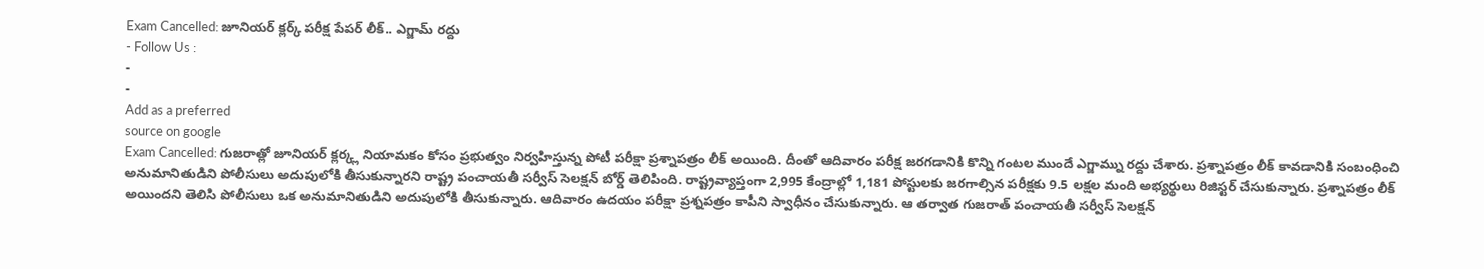Exam Cancelled: జూనియర్ క్లర్క్ పరీక్ష పేపర్ లీక్.. ఎగ్జామ్ రద్దు
- Follow Us :
-
-
Add as a preferred
source on google
Exam Cancelled: గుజరాత్లో జూనియర్ క్లర్క్ల నియామకం కోసం ప్రభుత్వం నిర్వహిస్తున్న పోటీ పరీక్షా ప్రశ్నాపత్రం లీక్ అయింది. దీంతో ఆదివారం పరీక్ష జరగడానికి కొన్ని గంటల ముందే ఎగ్జామ్ను రద్దు చేశారు. ప్రశ్నాపత్రం లీక్ కావడానికి సంబంధించి అనుమానితుడిని పోలీసులు అదుపులోకి తీసుకున్నారని రాష్ట్ర పంచాయతీ సర్వీస్ సెలక్షన్ బోర్డ్ తెలిపింది. రాష్ట్రవ్యాప్తంగా 2,995 కేంద్రాల్లో 1,181 పోస్టులకు జరగాల్సిన పరీక్షకు 9.5 లక్షల మంది అభ్యర్థులు రిజిస్టర్ చేసుకున్నారు. ప్రశ్నాపత్రం లీక్ అయిందని తెలిసి పోలీసులు ఒక అనుమానితుడిని అదుపులోకి తీసుకున్నారు. ఆదివారం ఉదయం పరీక్షా ప్రశ్నపత్రం కాపీని స్వాధీనం చేసుకున్నారు. ఆ తర్వాత గుజరాత్ పంచాయతీ సర్వీస్ సెలక్షన్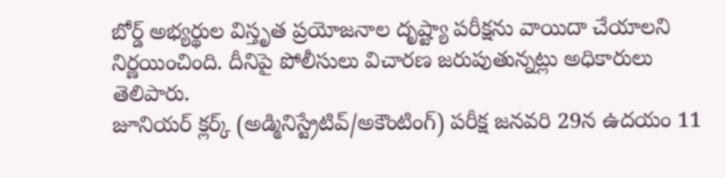బోర్డ్ అభ్యర్థుల విస్తృత ప్రయోజనాల దృష్ట్యా పరీక్షను వాయిదా చేయాలని నిర్ణయించింది. దీనిపై పోలీసులు విచారణ జరుపుతున్నట్లు అధికారులు తెలిపారు.
జూనియర్ క్లర్క్ (అడ్మినిస్ట్రేటివ్/అకౌంటింగ్) పరీక్ష జనవరి 29న ఉదయం 11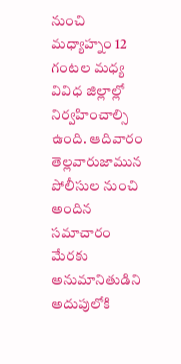నుంచి మధ్యాహ్నం 12 గంటల మధ్య వివిధ జిల్లాల్లో నిర్వహించాల్సి ఉంది. ఆదివారం తెల్లవారుజామున పోలీసుల నుంచి అందిన సమాచారం మేరకు అనుమానితుడిని అదుపులోకి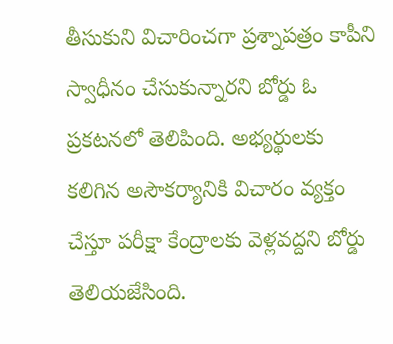తీసుకుని విచారించగా ప్రశ్నాపత్రం కాపీని స్వాధీనం చేసుకున్నారని బోర్డు ఓ ప్రకటనలో తెలిపింది. అభ్యర్థులకు కలిగిన అసౌకర్యానికి విచారం వ్యక్తం చేస్తూ పరీక్షా కేంద్రాలకు వెళ్లవద్దని బోర్డు తెలియజేసింది.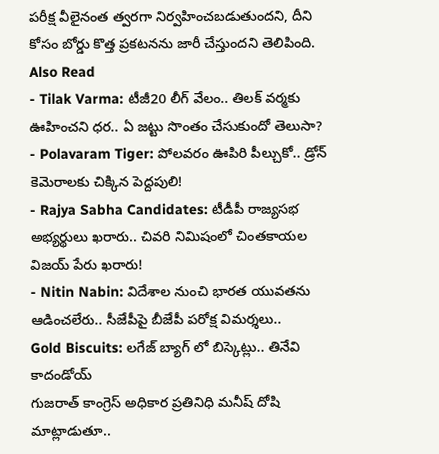పరీక్ష వీలైనంత త్వరగా నిర్వహించబడుతుందని, దీని కోసం బోర్డు కొత్త ప్రకటనను జారీ చేస్తుందని తెలిపింది.
Also Read
- Tilak Varma: టీజీ20 లీగ్ వేలం.. తిలక్ వర్మకు ఊహించని ధర.. ఏ జట్టు సొంతం చేసుకుందో తెలుసా?
- Polavaram Tiger: పోలవరం ఊపిరి పీల్చుకో.. డ్రోన్ కెమెరాలకు చిక్కిన పెద్దపులి!
- Rajya Sabha Candidates: టీడీపీ రాజ్యసభ అభ్యర్థులు ఖరారు.. చివరి నిమిషంలో చింతకాయల విజయ్ పేరు ఖరారు!
- Nitin Nabin: విదేశాల నుంచి భారత యువతను ఆడించలేరు.. సీజేపీపై బీజేపీ పరోక్ష విమర్శలు..
Gold Biscuits: లగేజ్ బ్యాగ్ లో బిస్కెట్లు.. తినేవి కాదండోయ్
గుజరాత్ కాంగ్రెస్ అధికార ప్రతినిధి మనీష్ దోషి మాట్లాడుతూ..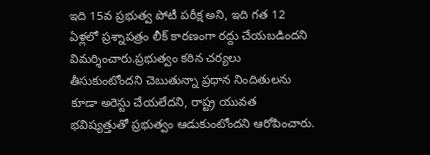ఇది 15వ ప్రభుత్వ పోటీ పరీక్ష అని, ఇది గత 12 ఏళ్లలో ప్రశ్నాపత్రం లీక్ కారణంగా రద్దు చేయబడిందని విమర్శించారు.ప్రభుత్వం కఠిన చర్యలు తీసుకుంటోందని చెబుతున్నా ప్రధాన నిందితులను కూడా అరెస్టు చేయలేదని, రాష్ట్ర యువత భవిష్యత్తుతో ప్రభుత్వం ఆడుకుంటోందని ఆరోపించారు.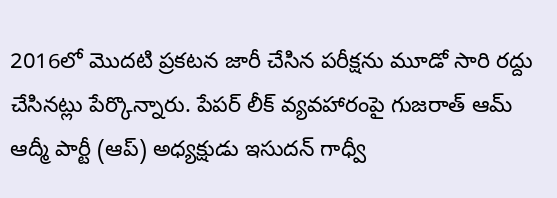2016లో మొదటి ప్రకటన జారీ చేసిన పరీక్షను మూడో సారి రద్దు చేసినట్లు పేర్కొన్నారు. పేపర్ లీక్ వ్యవహారంపై గుజరాత్ ఆమ్ ఆద్మీ పార్టీ (ఆప్) అధ్యక్షుడు ఇసుదన్ గాధ్వీ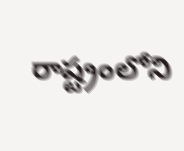రాష్ట్రంలోని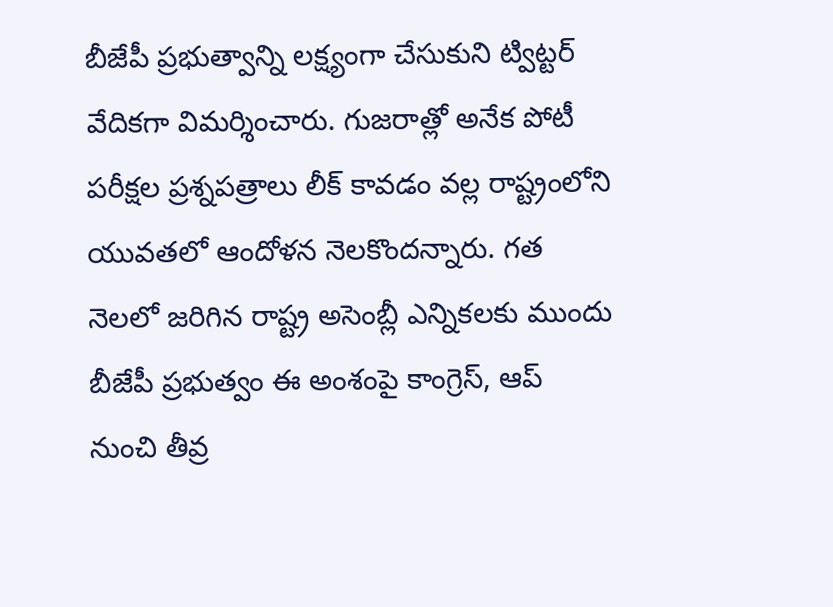బీజేపీ ప్రభుత్వాన్ని లక్ష్యంగా చేసుకుని ట్విట్టర్ వేదికగా విమర్శించారు. గుజరాత్లో అనేక పోటీ పరీక్షల ప్రశ్నపత్రాలు లీక్ కావడం వల్ల రాష్ట్రంలోని యువతలో ఆందోళన నెలకొందన్నారు. గత నెలలో జరిగిన రాష్ట్ర అసెంబ్లీ ఎన్నికలకు ముందు బీజేపీ ప్రభుత్వం ఈ అంశంపై కాంగ్రెస్, ఆప్ నుంచి తీవ్ర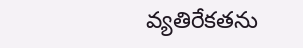వ్యతిరేకతను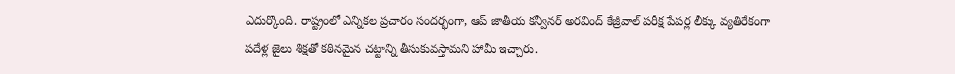ఎదుర్కొంది. రాష్ట్రంలో ఎన్నికల ప్రచారం సందర్భంగా, ఆప్ జాతీయ కన్వీనర్ అరవింద్ కేజ్రీవాల్ పరీక్ష పేపర్ల లీక్కు వ్యతిరేకంగా పదేళ్ల జైలు శిక్షతో కఠినమైన చట్టాన్ని తీసుకువస్తామని హామీ ఇచ్చారు.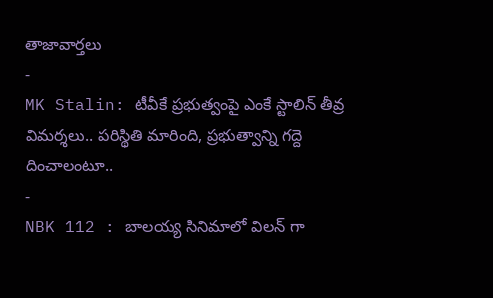తాజావార్తలు
-
MK Stalin: టీవీకే ప్రభుత్వంపై ఎంకే స్టాలిన్ తీవ్ర విమర్శలు.. పరిస్థితి మారింది, ప్రభుత్వాన్ని గద్దె దించాలంటూ..
-
NBK 112 : బాలయ్య సినిమాలో విలన్ గా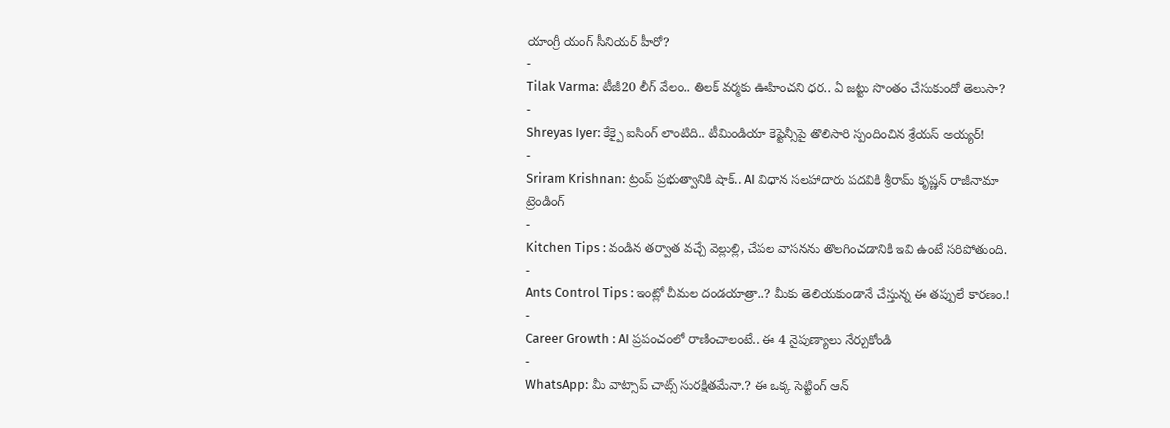యాంగ్రీ యంగ్ సీనియర్ హీరో?
-
Tilak Varma: టీజీ20 లీగ్ వేలం.. తిలక్ వర్మకు ఊహించని ధర.. ఏ జట్టు సొంతం చేసుకుందో తెలుసా?
-
Shreyas Iyer: కేక్పై ఐసింగ్ లాంటిది.. టీమిండియా కెప్టెన్సీపై తొలిసారి స్పందించిన శ్రేయస్ అయ్యర్!
-
Sriram Krishnan: ట్రంప్ ప్రభుత్వానికి షాక్.. AI విధాన సలహాదారు పదవికి శ్రీరామ్ కృష్ణన్ రాజీనామా
ట్రెండింగ్
-
Kitchen Tips : వండిన తర్వాత వచ్చే వెల్లుల్లి, చేపల వాసనను తొలగించడానికి ఇవి ఉంటే సరిపోతుంది.
-
Ants Control Tips : ఇంట్లో చీమల దండయాత్రా..? మీకు తెలియకుండానే చేస్తున్న ఈ తప్పులే కారణం.!
-
Career Growth : AI ప్రపంచంలో రాణించాలంటే.. ఈ 4 నైపుణ్యాలు నేర్చుకోండి
-
WhatsApp: మీ వాట్సాప్ చాట్స్ సురక్షితమేనా.? ఈ ఒక్క సెట్టింగ్ ఆన్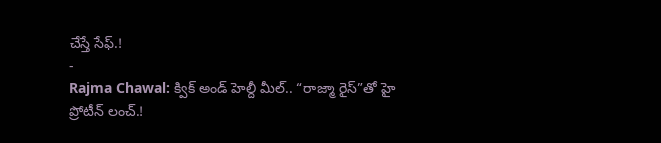చేస్తే సేఫ్.!
-
Rajma Chawal: క్విక్ అండ్ హెల్దీ మీల్.. “రాజ్మా రైస్”తో హై ప్రోటీన్ లంచ్.!